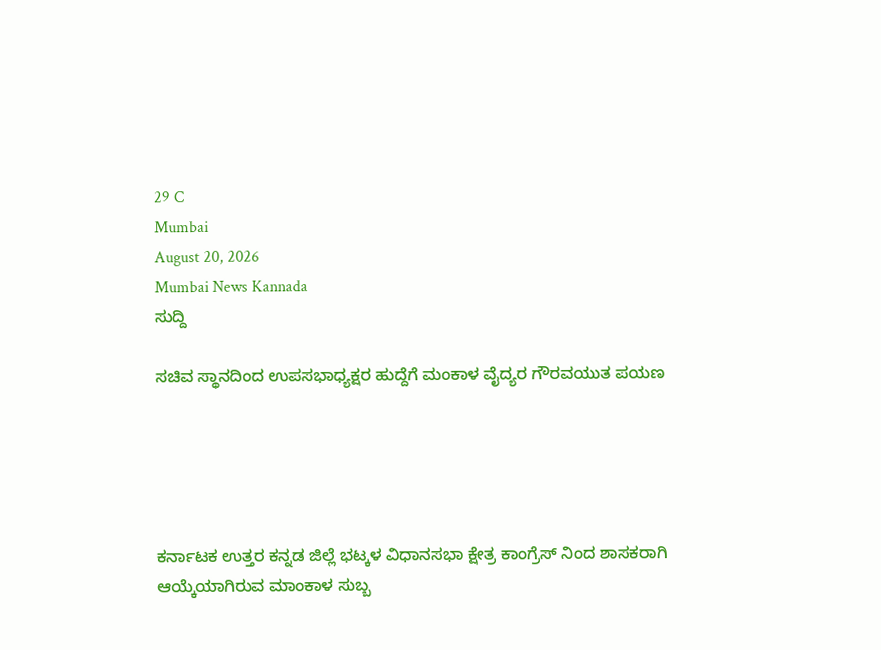29 C
Mumbai
August 20, 2026
Mumbai News Kannada
ಸುದ್ದಿ

ಸಚಿವ ಸ್ಥಾನದಿಂದ ಉಪಸಭಾಧ್ಯಕ್ಷರ ಹುದ್ದೆಗೆ ಮಂಕಾಳ ವೈದ್ಯರ ಗೌರವಯುತ ಪಯಣ





ಕರ್ನಾಟಕ ಉತ್ತರ ಕನ್ನಡ ಜಿಲ್ಲೆ ಭಟ್ಕಳ ವಿಧಾನಸಭಾ ಕ್ಷೇತ್ರ ಕಾಂಗ್ರೆಸ್ ನಿಂದ ಶಾಸಕರಾಗಿ ಆಯ್ಕೆಯಾಗಿರುವ ಮಾಂಕಾಳ ಸುಬ್ಬ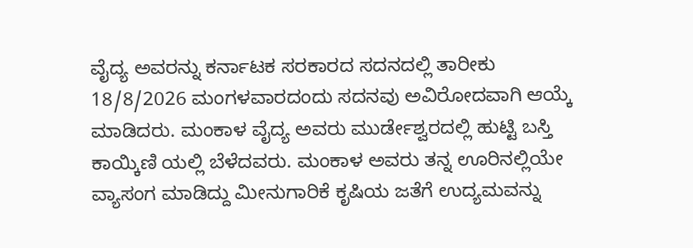ವೈದ್ಯ ಅವರನ್ನು ಕರ್ನಾಟಕ ಸರಕಾರದ ಸದನದಲ್ಲಿ ತಾರೀಕು 18/8/2026 ಮಂಗಳವಾರದಂದು ಸದನವು ಅವಿರೋದವಾಗಿ ಆಯ್ಕೆ ಮಾಡಿದರು. ಮಂಕಾಳ ವೈದ್ಯ ಅವರು ಮುರ್ಡೇಶ್ವರದಲ್ಲಿ ಹುಟ್ಟಿ ಬಸ್ತಿ ಕಾಯ್ಕಿಣಿ ಯಲ್ಲಿ ಬೆಳೆದವರು. ಮಂಕಾಳ ಅವರು ತನ್ನ ಊರಿನಲ್ಲಿಯೇ ವ್ಯಾಸಂಗ ಮಾಡಿದ್ದು ಮೀನುಗಾರಿಕೆ ಕೃಷಿಯ ಜತೆಗೆ ಉದ್ಯಮವನ್ನು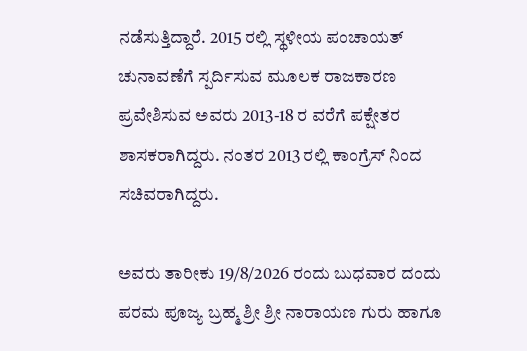ನಡೆಸುತ್ತಿದ್ದಾರೆ. 2015 ರಲ್ಲಿ ಸ್ಥಳೀಯ ಪಂಚಾಯತ್ ಚುನಾವಣೆಗೆ ಸ್ಪರ್ದಿಸುವ ಮೂಲಕ ರಾಜಕಾರಣ ಪ್ರವೇಶಿಸುವ ಅವರು 2013-18 ರ ವರೆಗೆ ಪಕ್ಷೇತರ ಶಾಸಕರಾಗಿದ್ದರು. ನಂತರ 2013 ರಲ್ಲಿ ಕಾಂಗ್ರೆಸ್ ನಿಂದ ಸಚಿವರಾಗಿದ್ದರು.

ಅವರು ತಾರೀಕು 19/8/2026 ರಂದು ಬುಧವಾರ ದಂದು ಪರಮ ಪೂಜ್ಯ ಬ್ರಹ್ಮ ಶ್ರೀ ಶ್ರೀ ನಾರಾಯಣ ಗುರು ಹಾಗೂ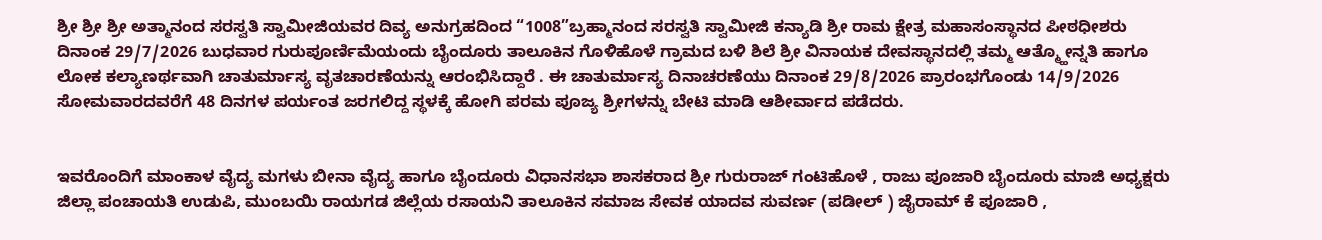ಶ್ರೀ ಶ್ರೀ ಶ್ರೀ ಅತ್ಮಾನಂದ ಸರಸ್ವತಿ ಸ್ವಾಮೀಜಿಯವರ ದಿವ್ಯ ಅನುಗ್ರಹದಿಂದ “1008”ಬ್ರಹ್ಮಾನಂದ ಸರಸ್ವತಿ ಸ್ವಾಮೀಜಿ ಕನ್ಯಾಡಿ ಶ್ರೀ ರಾಮ ಕ್ಷೇತ್ರ ಮಹಾಸಂಸ್ಥಾನದ ಪೀಠಧೀಶರು ದಿನಾಂಕ 29/7/2026 ಬುಧವಾರ ಗುರುಪೂರ್ಣಿಮೆಯಂದು ಬೈಂದೂರು ತಾಲೂಕಿನ ಗೊಳಿಹೊಳೆ ಗ್ರಾಮದ ಬಳಿ ಶಿಲೆ ಶ್ರೀ ವಿನಾಯಕ ದೇವಸ್ಥಾನದಲ್ಲಿ ತಮ್ಮ ಆತ್ಮ್ಹೋನ್ನತಿ ಹಾಗೂ ಲೋಕ ಕಲ್ಯಾಣರ್ಥವಾಗಿ ಚಾತುರ್ಮಾಸ್ಯ ವೃತಚಾರಣೆಯನ್ನು ಆರಂಭಿಸಿದ್ದಾರೆ . ಈ ಚಾತುರ್ಮಾಸ್ಯ ದಿನಾಚರಣೆಯು ದಿನಾಂಕ 29/8/2026 ಪ್ರಾರಂಭಗೊಂಡು 14/9/2026 ಸೋಮವಾರದವರೆಗೆ 48 ದಿನಗಳ ಪರ್ಯಂತ ಜರಗಲಿದ್ದ ಸ್ಥಳಕ್ಕೆ ಹೋಗಿ ಪರಮ ಪೂಜ್ಯ ಶ್ರೀಗಳನ್ನು ಬೇಟಿ ಮಾಡಿ ಆಶೀರ್ವಾದ ಪಡೆದರು.


ಇವರೊಂದಿಗೆ ಮಾಂಕಾಳ ವೈದ್ಯ ಮಗಳು ಬೀನಾ ವೈದ್ಯ ಹಾಗೂ ಬೈಂದೂರು ವಿಧಾನಸಭಾ ಶಾಸಕರಾದ ಶ್ರೀ ಗುರುರಾಜ್ ಗಂಟಿಹೊಳೆ , ರಾಜು ಪೂಜಾರಿ ಬೈಂದೂರು ಮಾಜಿ ಅಧ್ಯಕ್ಷರು ಜಿಲ್ಲಾ ಪಂಚಾಯತಿ ಉಡುಪಿ, ಮುಂಬಯಿ ರಾಯಗಡ ಜಿಲ್ಲೆಯ ರಸಾಯನಿ ತಾಲೂಕಿನ ಸಮಾಜ ಸೇವಕ ಯಾದವ ಸುವರ್ಣ (ಪಡೀಲ್ ) ಜೈರಾಮ್ ಕೆ ಪೂಜಾರಿ ,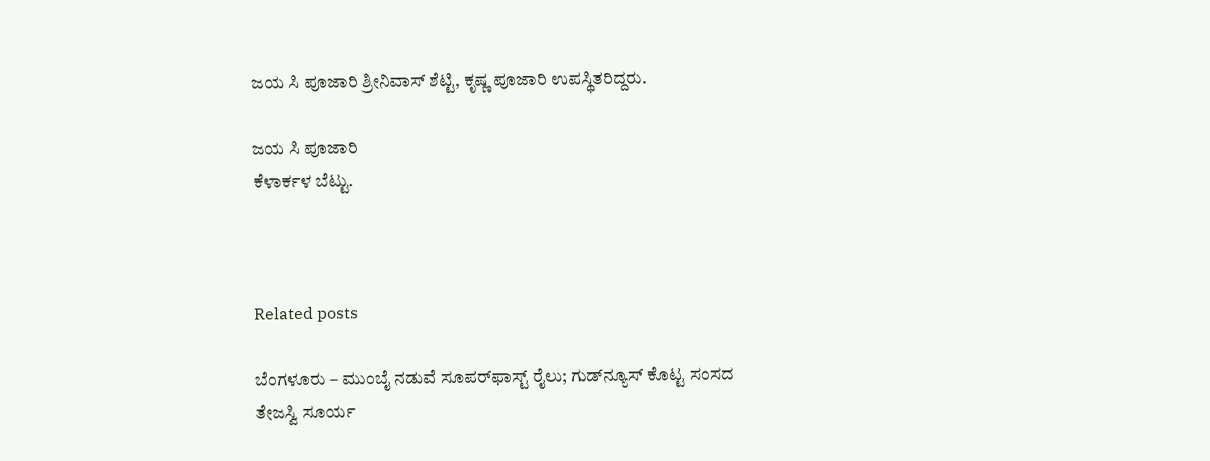ಜಯ ಸಿ ಪೂಜಾರಿ ಶ್ರೀನಿವಾಸ್ ಶೆಟ್ಟಿ, ಕೃಷ್ಣ ಪೂಜಾರಿ ಉಪಸ್ಥಿತರಿದ್ದರು.

ಜಯ ಸಿ ಪೂಜಾರಿ
ಕೆಳಾರ್ಕಳ ಬೆಟ್ಟು.



Related posts

ಬೆಂಗಳೂರು – ಮುಂಬೈ ನಡುವೆ ಸೂಪರ್‌ಫಾಸ್ಟ್‌ ರೈಲು; ಗುಡ್‌ನ್ಯೂಸ್‌ ಕೊಟ್ಟ ಸಂಸದ ತೇಜಸ್ವಿ ಸೂರ್ಯ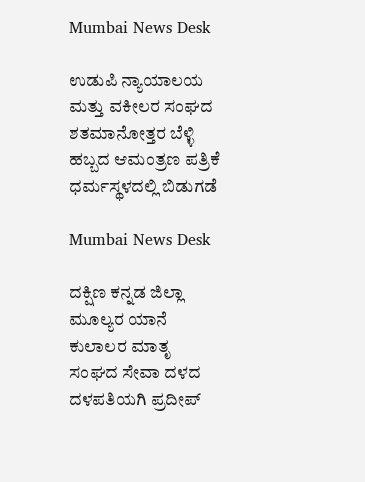Mumbai News Desk

ಉಡುಪಿ ನ್ಯಾಯಾಲಯ ಮತ್ತು ವಕೀಲರ ಸಂಘದ ಶತಮಾನೋತ್ತರ ಬೆಳ್ಳಿ ಹಬ್ಬದ ಆಮಂತ್ರಣ ಪತ್ರಿಕೆ ಧರ್ಮಸ್ಥಳದಲ್ಲಿ ಬಿಡುಗಡೆ

Mumbai News Desk

ದಕ್ಷಿಣ ಕನ್ನಡ ಜಿಲ್ಲಾ ಮೂಲ್ಯರ ಯಾನೆ ಕುಲಾಲರ ಮಾತೃ ಸಂಘದ ಸೇವಾ ದಳದ ದಳಪತಿಯಗಿ ಪ್ರದೀಪ್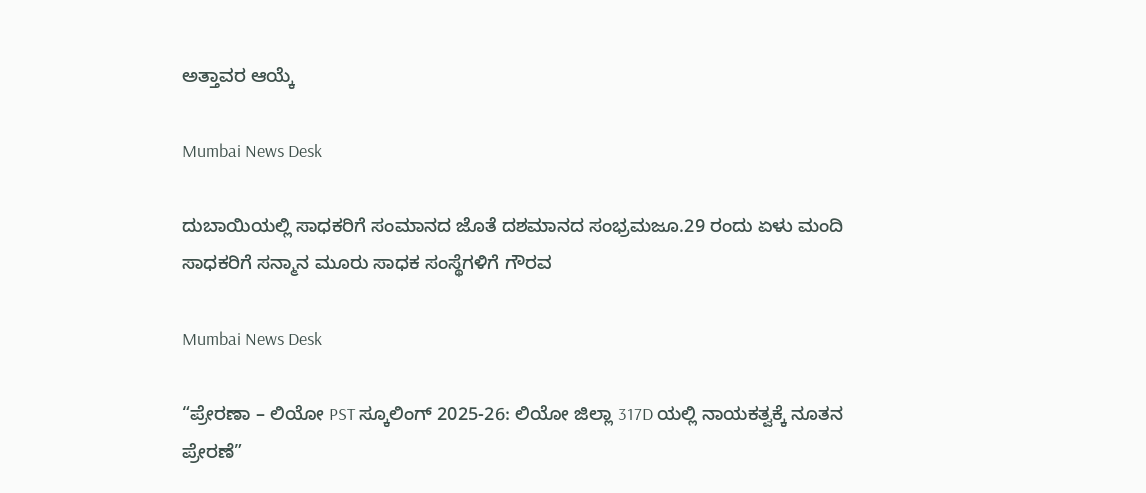ಅತ್ತಾವರ ಆಯ್ಕೆ

Mumbai News Desk

ದುಬಾಯಿಯಲ್ಲಿ ಸಾಧಕರಿಗೆ ಸಂಮಾನದ ಜೊತೆ ದಶಮಾನದ ಸಂಭ್ರಮಜೂ.29 ರಂದು ಏಳು ಮಂದಿ ಸಾಧಕರಿಗೆ ಸನ್ಮಾನ ಮೂರು ಸಾಧಕ ಸಂಸ್ಥೆಗಳಿಗೆ ಗೌರವ

Mumbai News Desk

“ಪ್ರೇರಣಾ – ಲಿಯೋ PST ಸ್ಕೂಲಿಂಗ್ 2025-26: ಲಿಯೋ ಜಿಲ್ಲಾ 317D ಯಲ್ಲಿ ನಾಯಕತ್ವಕ್ಕೆ ನೂತನ ಪ್ರೇರಣೆ”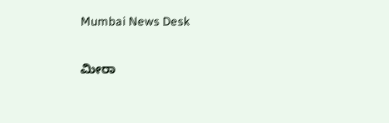Mumbai News Desk

ಮೀರಾ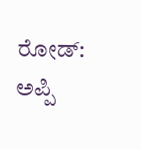ರೋಡ್: ಅಪ್ಪಿ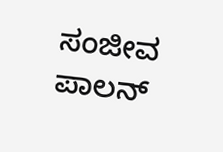ಸಂಜೀವ ಪಾಲನ್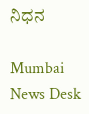ನಿಧನ

Mumbai News Desk